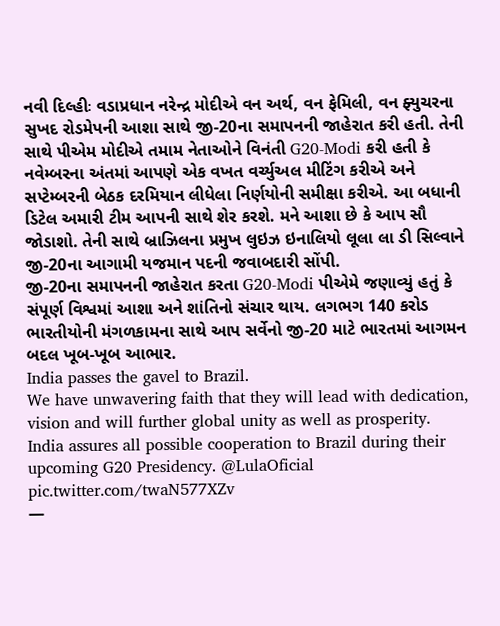નવી દિલ્હીઃ વડાપ્રધાન નરેન્દ્ર મોદીએ વન અર્થ, વન ફેમિલી, વન ફ્યુચરના સુખદ રોડમેપની આશા સાથે જી-20ના સમાપનની જાહેરાત કરી હતી. તેની સાથે પીએમ મોદીએ તમામ નેતાઓને વિનંતી G20-Modi કરી હતી કે નવેમ્બરના અંતમાં આપણે એક વખત વર્ચ્યુઅલ મીટિંગ કરીએ અને સપ્ટેમ્બરની બેઠક દરમિયાન લીધેલા નિર્ણયોની સમીક્ષા કરીએ. આ બધાની ડિટેલ અમારી ટીમ આપની સાથે શેર કરશે. મને આશા છે કે આપ સૌ જોડાશો. તેની સાથે બ્રાઝિલના પ્રમુખ લુઇઝ ઇનાલિયો લૂલા લા ડી સિલ્વાને જી-20ના આગામી યજમાન પદની જવાબદારી સોંપી.
જી-20ના સમાપનની જાહેરાત કરતા G20-Modi પીએમે જણાવ્યું હતું કે સંપૂર્ણ વિશ્વમાં આશા અને શાંતિનો સંચાર થાય. લગભગ 140 કરોડ ભારતીયોની મંગળકામના સાથે આપ સર્વેનો જી-20 માટે ભારતમાં આગમન બદલ ખૂબ-ખૂબ આભાર.
India passes the gavel to Brazil.
We have unwavering faith that they will lead with dedication, vision and will further global unity as well as prosperity.
India assures all possible cooperation to Brazil during their upcoming G20 Presidency. @LulaOficial pic.twitter.com/twaN577XZv
—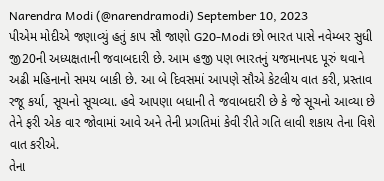Narendra Modi (@narendramodi) September 10, 2023
પીએમ મોદીએ જણાવ્યું હતું કાપ સૌ જાણો G20-Modi છો ભારત પાસે નવેમ્બર સુધી જી20ની અધ્યક્ષતાની જવાબદારી છે. આમ હજી પણ ભારતનું યજમાનપદ પૂરું થવાને અઢી મહિનાનો સમય બાકી છે. આ બે દિવસમાં આપણે સૌએ કેટલીય વાત કરી, પ્રસ્તાવ રજૂ કર્યા, સૂચનો સૂચવ્યા. હવે આપણા બધાની તે જવાબદારી છે કે જે સૂચનો આવ્યા છે તેને ફરી એક વાર જોવામાં આવે અને તેની પ્રગતિમાં કેવી રીતે ગતિ લાવી શકાય તેના વિશે વાત કરીએ.
તેના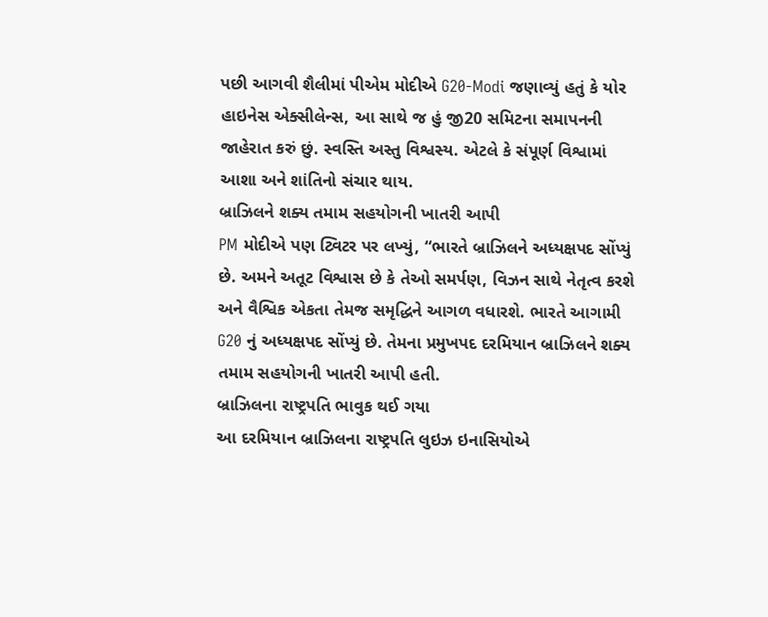પછી આગવી શૈલીમાં પીએમ મોદીએ G20-Modi જણાવ્યું હતું કે યોર હાઇનેસ એક્સીલેન્સ, આ સાથે જ હું જી20 સમિટના સમાપનની જાહેરાત કરું છું. સ્વસ્તિ અસ્તુ વિશ્વસ્ય. એટલે કે સંપૂર્ણ વિશ્વામાં આશા અને શાંતિનો સંચાર થાય.
બ્રાઝિલને શક્ય તમામ સહયોગની ખાતરી આપી
PM મોદીએ પણ ટ્વિટર પર લખ્યું, “ભારતે બ્રાઝિલને અધ્યક્ષપદ સોંપ્યું છે. અમને અતૂટ વિશ્વાસ છે કે તેઓ સમર્પણ, વિઝન સાથે નેતૃત્વ કરશે અને વૈશ્વિક એકતા તેમજ સમૃદ્ધિને આગળ વધારશે. ભારતે આગામી G20 નું અધ્યક્ષપદ સોંપ્યું છે. તેમના પ્રમુખપદ દરમિયાન બ્રાઝિલને શક્ય તમામ સહયોગની ખાતરી આપી હતી.
બ્રાઝિલના રાષ્ટ્રપતિ ભાવુક થઈ ગયા
આ દરમિયાન બ્રાઝિલના રાષ્ટ્રપતિ લુઇઝ ઇનાસિયોએ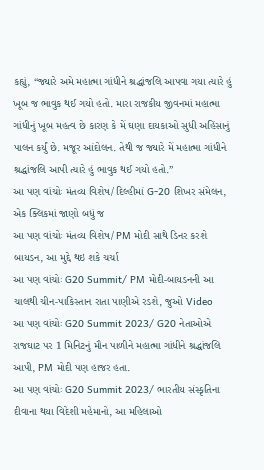કહ્યું, “જ્યારે અમે મહાત્મા ગાંધીને શ્રદ્ધાંજલિ આપવા ગયા ત્યારે હું ખૂબ જ ભાવુક થઈ ગયો હતો. મારા રાજકીય જીવનમાં મહાત્મા ગાંધીનું ખૂબ મહત્વ છે કારણ કે મેં ઘણા દાયકાઓ સુધી અહિંસાનું પાલન કર્યું છે. મજૂર આંદોલન. તેથી જ જ્યારે મેં મહાત્મા ગાંધીને શ્રદ્ધાંજલિ આપી ત્યારે હું ભાવુક થઈ ગયો હતો.”
આ પણ વાંચોઃ મંતવ્ય વિશેષ/ દિલ્હીમાં G-20 શિખર સંમેલન, એક ક્લિકમાં જાણો બધું જ
આ પણ વાંચોઃ મંતવ્ય વિશેષ/ PM મોદી સાથે ડિનર કરશે બાયડન, આ મુદ્દે થઇ શકે ચર્ચા
આ પણ વાંચોઃ G20 Summit/ PM મોદી-બાયડનની આ ચાલથી ચીન-પાકિસ્તાન રાતા પાણીએ રડશે, જુઓ Video
આ પણ વાંચોઃ G20 Summit 2023/ G20 નેતાઓએ રાજઘાટ પર 1 મિનિટનું મૌન પાળીને મહાત્મા ગાંધીને શ્રદ્ધાંજલિ આપી, PM મોદી પણ હાજર હતા.
આ પણ વાંચોઃ G20 Summit 2023/ ભારતીય સંસ્કૃતિના દીવાના થયા વિદેશી મહેમાનો, આ મહિલાઓ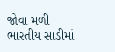જોવા મળી ભારતીય સાડીમાં